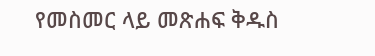የመስመር ላይ መጽሐፍ ቅዱስ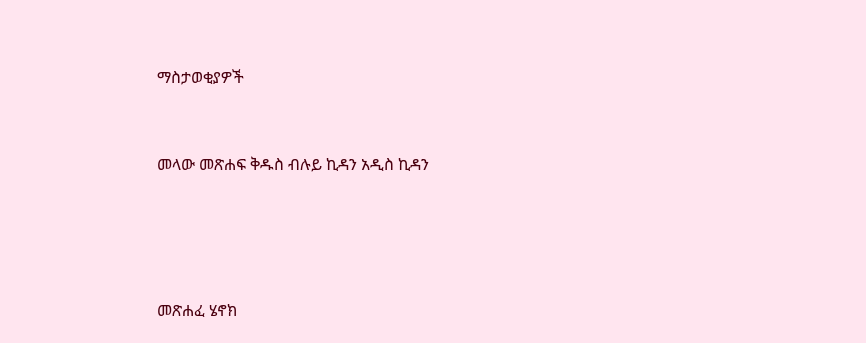ማስታወቂያዎች


መላው መጽሐፍ ቅዱስ ብሉይ ኪዳን አዲስ ኪዳን




መጽሐፈ ሄኖክ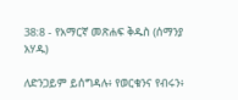38:8 - የአማርኛ መጽሐፍ ቅዱስ (ሰማንያ አሃዱ)

ለድንጋይም ይሰግዳሉ፥ የወርቁንና የብሩን፥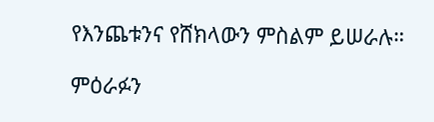የእንጨቱንና የሸክላውን ምስልም ይሠራሉ።

ምዕራፉን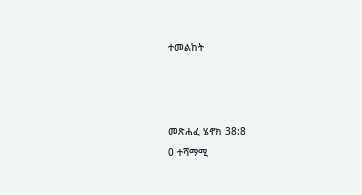ተመልከት



መጽሐፈ ሄኖክ 38:8
0 ተሻማሚ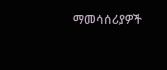ማመሳሰሪያዎች